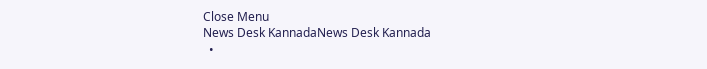Close Menu
News Desk KannadaNews Desk Kannada
  •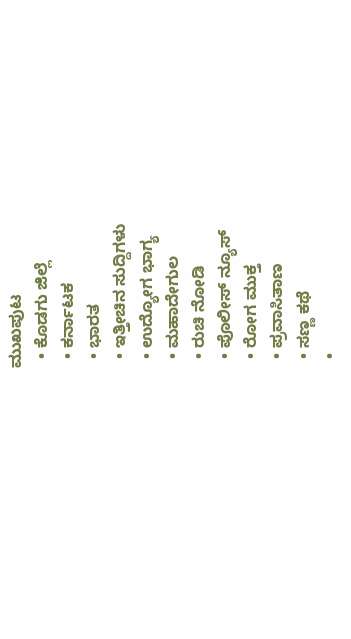ಮುಖಪುಟ
  • ಕೊಡಗು ಜಿಲ್ಲೆ
  • ಕರ್ನಾಟಕ
  • ಭಾರತ
  • ಇತ್ತೀಚಿನ ಸುದ್ದಿಗಳು
  • ಉದ್ಯೋಗ ಭಾಗ್ಯ
  • ಮಹಾದೇಗುಲ
  • ರುಚಿ ನೋಡಿ
  • ಪೊಲೀಸ್ ನ್ಯೂಸ್
  • ರೋಗ ಮುಕ್ತ
  • ಪ್ರವಾಸಿತಾಣ
  • ಸಣ್ಣ ಕಥೆ
  •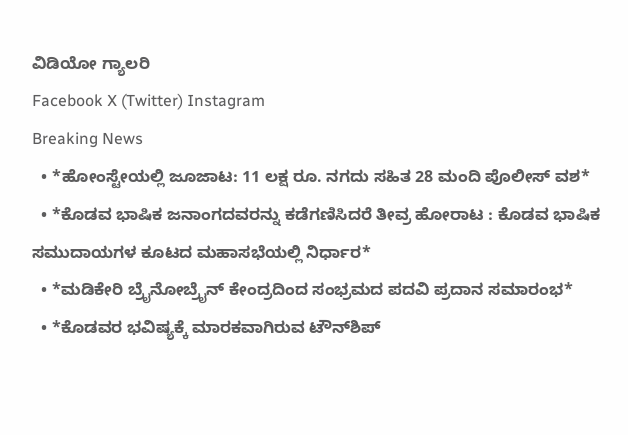ವಿಡಿಯೋ ಗ್ಯಾಲರಿ
Facebook X (Twitter) Instagram
Breaking News
  • *ಹೋಂಸ್ಟೇಯಲ್ಲಿ ಜೂಜಾಟ: 11 ಲಕ್ಷ ರೂ. ನಗದು ಸಹಿತ 28 ಮಂದಿ ಪೊಲೀಸ್ ವಶ*
  • *ಕೊಡವ ಭಾಷಿಕ ಜನಾಂಗದವರನ್ನು ಕಡೆಗಣಿಸಿದರೆ ತೀವ್ರ ಹೋರಾಟ : ಕೊಡವ ಭಾಷಿಕ ಸಮುದಾಯಗಳ ಕೂಟದ ಮಹಾಸಭೆಯಲ್ಲಿ ನಿರ್ಧಾರ*
  • *ಮಡಿಕೇರಿ ಬ್ರೈನೋಬ್ರೈನ್ ಕೇಂದ್ರದಿಂದ ಸಂಭ್ರಮದ ಪದವಿ ಪ್ರದಾನ ಸಮಾರಂಭ*
  • *ಕೊಡವರ ಭವಿಷ್ಯಕ್ಕೆ ಮಾರಕವಾಗಿರುವ ಟೌನ್‌ಶಿಪ್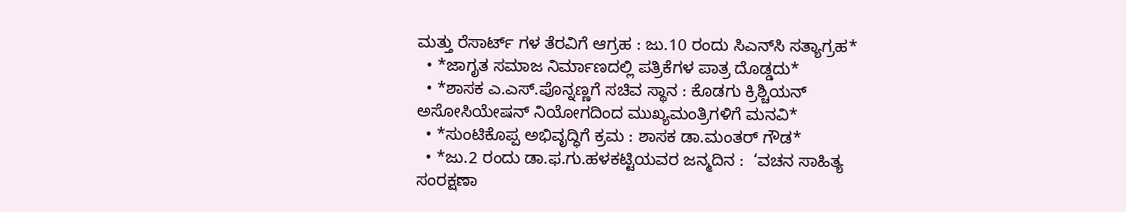ಮತ್ತು ರೆಸಾರ್ಟ್ ಗಳ ತೆರವಿಗೆ ಆಗ್ರಹ : ಜು.10 ರಂದು ಸಿಎನ್‌ಸಿ ಸತ್ಯಾಗ್ರಹ*
  • *ಜಾಗೃತ ಸಮಾಜ ನಿರ್ಮಾಣದಲ್ಲಿ ಪತ್ರಿಕೆಗಳ ಪಾತ್ರ ದೊಡ್ಡದು*
  • *ಶಾಸಕ ಎ.ಎಸ್.ಪೊನ್ನಣ್ಣಗೆ ಸಚಿವ ಸ್ಥಾನ : ಕೊಡಗು ಕ್ರಿಶ್ಚಿಯನ್ ಅಸೋಸಿಯೇಷನ್ ನಿಯೋಗದಿಂದ ಮುಖ್ಯಮಂತ್ರಿಗಳಿಗೆ ಮನವಿ*
  • *ಸುಂಟಿಕೊಪ್ಪ ಅಭಿವೃದ್ಧಿಗೆ ಕ್ರಮ : ಶಾಸಕ ಡಾ.ಮಂತರ್ ಗೌಡ*
  • *ಜು.2 ರಂದು ಡಾ.ಫ.ಗು.ಹಳಕಟ್ಟಿಯವರ ಜನ್ಮದಿನ :  ‘ವಚನ ಸಾಹಿತ್ಯ ಸಂರಕ್ಷಣಾ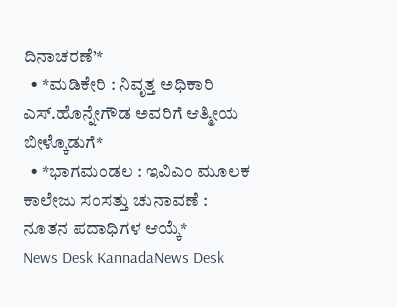ದಿನಾಚರಣೆ’*
  • *ಮಡಿಕೇರಿ : ನಿವೃತ್ತ ಅಧಿಕಾರಿ ಎಸ್.ಹೊನ್ನೇಗೌಡ ಅವರಿಗೆ ಆತ್ಮೀಯ ಬೀಳ್ಕೊಡುಗೆ*
  • *ಭಾಗಮಂಡಲ : ಇವಿಎಂ ಮೂಲಕ ಕಾಲೇಜು ಸಂಸತ್ತು ಚುನಾವಣೆ : ನೂತನ ಪದಾಧಿಗಳ ಆಯ್ಕೆ*
News Desk KannadaNews Desk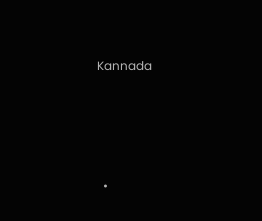Kannada




  •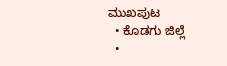ಮುಖಪುಟ
  • ಕೊಡಗು ಜಿಲ್ಲೆ
  •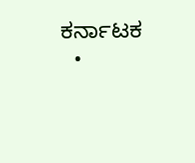ಕರ್ನಾಟಕ
  •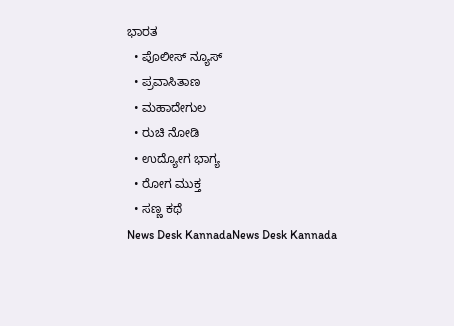ಭಾರತ
  • ಪೊಲೀಸ್ ನ್ಯೂಸ್
  • ಪ್ರವಾಸಿತಾಣ
  • ಮಹಾದೇಗುಲ
  • ರುಚಿ ನೋಡಿ
  • ಉದ್ಯೋಗ ಭಾಗ್ಯ
  • ರೋಗ ಮುಕ್ತ
  • ಸಣ್ಣ ಕಥೆ
News Desk KannadaNews Desk Kannada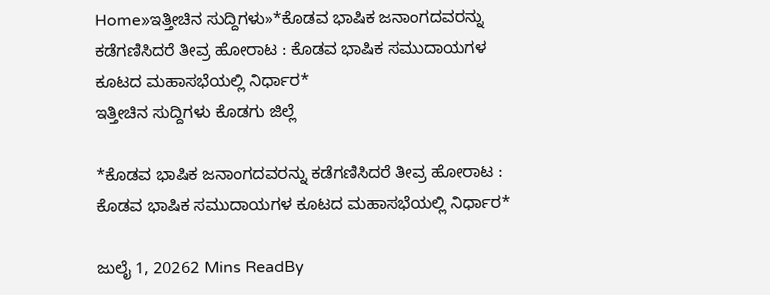Home»ಇತ್ತೀಚಿನ ಸುದ್ದಿಗಳು»*ಕೊಡವ ಭಾಷಿಕ ಜನಾಂಗದವರನ್ನು ಕಡೆಗಣಿಸಿದರೆ ತೀವ್ರ ಹೋರಾಟ : ಕೊಡವ ಭಾಷಿಕ ಸಮುದಾಯಗಳ ಕೂಟದ ಮಹಾಸಭೆಯಲ್ಲಿ ನಿರ್ಧಾರ*
ಇತ್ತೀಚಿನ ಸುದ್ದಿಗಳು ಕೊಡಗು ಜಿಲ್ಲೆ

*ಕೊಡವ ಭಾಷಿಕ ಜನಾಂಗದವರನ್ನು ಕಡೆಗಣಿಸಿದರೆ ತೀವ್ರ ಹೋರಾಟ : ಕೊಡವ ಭಾಷಿಕ ಸಮುದಾಯಗಳ ಕೂಟದ ಮಹಾಸಭೆಯಲ್ಲಿ ನಿರ್ಧಾರ*

ಜುಲೈ 1, 20262 Mins ReadBy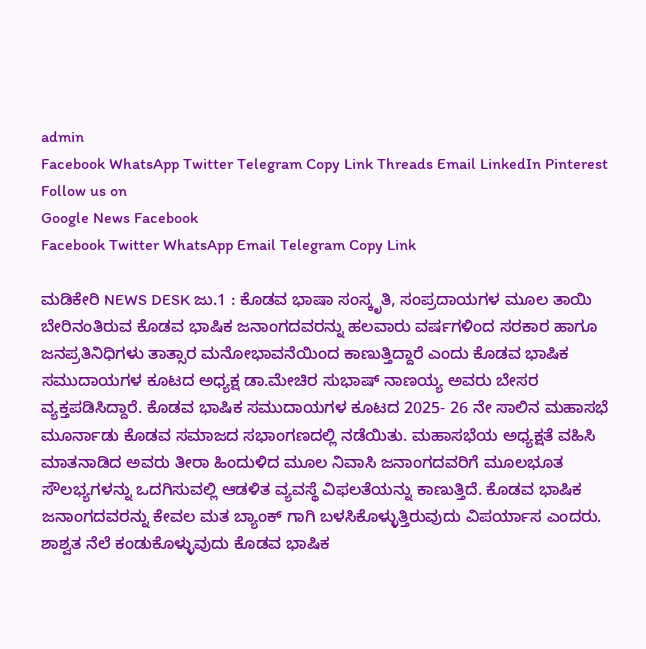admin
Facebook WhatsApp Twitter Telegram Copy Link Threads Email LinkedIn Pinterest
Follow us on
Google News Facebook
Facebook Twitter WhatsApp Email Telegram Copy Link

ಮಡಿಕೇರಿ NEWS DESK ಜು.1 : ಕೊಡವ ಭಾಷಾ ಸಂಸ್ಕೃತಿ, ಸಂಪ್ರದಾಯಗಳ ಮೂಲ ತಾಯಿ ಬೇರಿನಂತಿರುವ ಕೊಡವ ಭಾಷಿಕ ಜನಾಂಗದವರನ್ನು ಹಲವಾರು ವರ್ಷಗಳಿಂದ ಸರಕಾರ ಹಾಗೂ ಜನಪ್ರತಿನಿಧಿಗಳು ತಾತ್ಸಾರ ಮನೋಭಾವನೆಯಿಂದ ಕಾಣುತ್ತಿದ್ದಾರೆ ಎಂದು ಕೊಡವ ಭಾಷಿಕ ಸಮುದಾಯಗಳ ಕೂಟದ ಅಧ್ಯಕ್ಷ ಡಾ.ಮೇಚಿರ ಸುಭಾಷ್ ನಾಣಯ್ಯ ಅವರು ಬೇಸರ ವ್ಯಕ್ತಪಡಿಸಿದ್ದಾರೆ. ಕೊಡವ ಭಾಷಿಕ ಸಮುದಾಯಗಳ ಕೂಟದ 2025- 26 ನೇ ಸಾಲಿನ ಮಹಾಸಭೆ ಮೂರ್ನಾಡು ಕೊಡವ ಸಮಾಜದ ಸಭಾಂಗಣದಲ್ಲಿ ನಡೆಯಿತು. ಮಹಾಸಭೆಯ ಅಧ್ಯಕ್ಷತೆ ವಹಿಸಿ ಮಾತನಾಡಿದ ಅವರು ತೀರಾ ಹಿಂದುಳಿದ ಮೂಲ ನಿವಾಸಿ ಜನಾಂಗದವರಿಗೆ ಮೂಲಭೂತ ಸೌಲಭ್ಯಗಳನ್ನು ಒದಗಿಸುವಲ್ಲಿ ಆಡಳಿತ ವ್ಯವಸ್ಥೆ ವಿಫಲತೆಯನ್ನು ಕಾಣುತ್ತಿದೆ. ಕೊಡವ ಭಾಷಿಕ ಜನಾಂಗದವರನ್ನು ಕೇವಲ ಮತ ಬ್ಯಾಂಕ್ ಗಾಗಿ ಬಳಸಿಕೊಳ್ಳುತ್ತಿರುವುದು ವಿಪರ್ಯಾಸ ಎಂದರು. ಶಾಶ್ವತ ನೆಲೆ ಕಂಡುಕೊಳ್ಳುವುದು ಕೊಡವ ಭಾಷಿಕ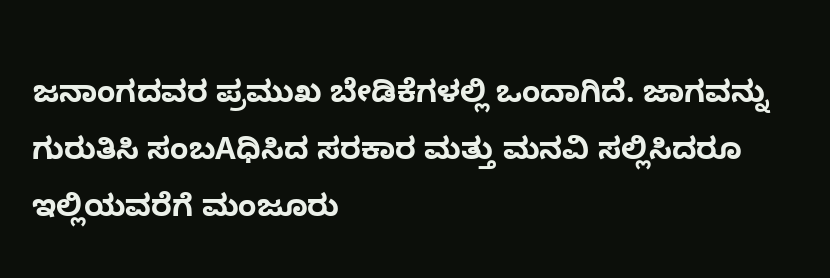ಜನಾಂಗದವರ ಪ್ರಮುಖ ಬೇಡಿಕೆಗಳಲ್ಲಿ ಒಂದಾಗಿದೆ. ಜಾಗವನ್ನು ಗುರುತಿಸಿ ಸಂಬAಧಿಸಿದ ಸರಕಾರ ಮತ್ತು ಮನವಿ ಸಲ್ಲಿಸಿದರೂ ಇಲ್ಲಿಯವರೆಗೆ ಮಂಜೂರು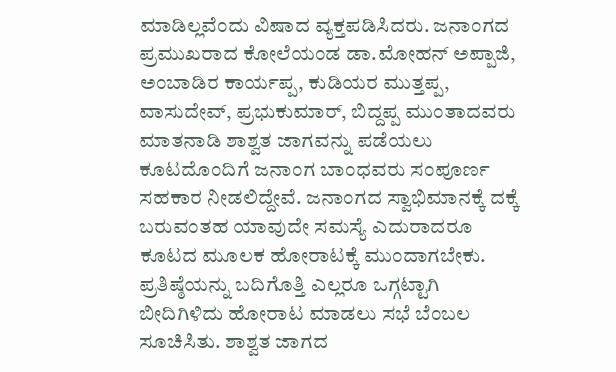ಮಾಡಿಲ್ಲವೆಂದು ವಿಷಾದ ವ್ಯಕ್ತಪಡಿಸಿದರು. ಜನಾಂಗದ ಪ್ರಮುಖರಾದ ಕೋಲೆಯಂಡ ಡಾ.ಮೋಹನ್ ಅಪ್ಪಾಜಿ, ಅಂಬಾಡಿರ ಕಾರ್ಯಪ್ಪ, ಕುಡಿಯರ ಮುತ್ತಪ್ಪ, ವಾಸುದೇವ್, ಪ್ರಭುಕುಮಾರ್, ಬಿದ್ದಪ್ಪ ಮುಂತಾದವರು ಮಾತನಾಡಿ ಶಾಶ್ವತ ಜಾಗವನ್ನು ಪಡೆಯಲು ಕೂಟದೊಂದಿಗೆ ಜನಾಂಗ ಬಾಂಧವರು ಸಂಪೂರ್ಣ ಸಹಕಾರ ನೀಡಲಿದ್ದೇವೆ. ಜನಾಂಗದ ಸ್ವಾಭಿಮಾನಕ್ಕೆ ದಕ್ಕೆ ಬರುವಂತಹ ಯಾವುದೇ ಸಮಸ್ಯೆ ಎದುರಾದರೂ ಕೂಟದ ಮೂಲಕ ಹೋರಾಟಕ್ಕೆ ಮುಂದಾಗಬೇಕು. ಪ್ರತಿಷ್ಠೆಯನ್ನು ಬದಿಗೊತ್ತಿ ಎಲ್ಲರೂ ಒಗ್ಗಟ್ಟಾಗಿ ಬೀದಿಗಿಳಿದು ಹೋರಾಟ ಮಾಡಲು ಸಭೆ ಬೆಂಬಲ ಸೂಚಿಸಿತು. ಶಾಶ್ವತ ಜಾಗದ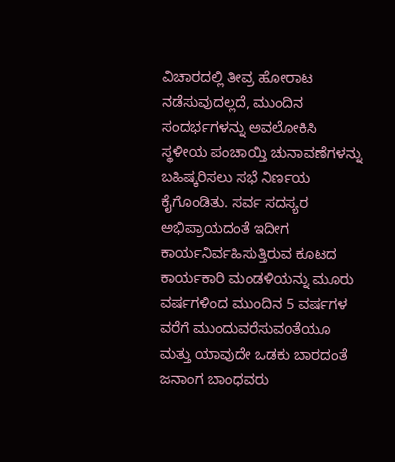ವಿಚಾರದಲ್ಲಿ ತೀವ್ರ ಹೋರಾಟ ನಡೆಸುವುದಲ್ಲದೆ, ಮುಂದಿನ ಸಂದರ್ಭಗಳನ್ನು ಅವಲೋಕಿಸಿ ಸ್ಥಳೀಯ ಪಂಚಾಯ್ತಿ ಚುನಾವಣೆಗಳನ್ನು ಬಹಿಷ್ಕರಿಸಲು ಸಭೆ ನಿರ್ಣಯ ಕೈಗೊಂಡಿತು. ಸರ್ವ ಸದಸ್ಯರ ಅಭಿಪ್ರಾಯದಂತೆ ಇದೀಗ ಕಾರ್ಯನಿರ್ವಹಿಸುತ್ತಿರುವ ಕೂಟದ ಕಾರ್ಯಕಾರಿ ಮಂಡಳಿಯನ್ನು ಮೂರು ವರ್ಷಗಳಿಂದ ಮುಂದಿನ 5 ವರ್ಷಗಳ ವರೆಗೆ ಮುಂದುವರೆಸುವoತೆಯೂ ಮತ್ತು ಯಾವುದೇ ಒಡಕು ಬಾರದಂತೆ ಜನಾಂಗ ಬಾಂಧವರು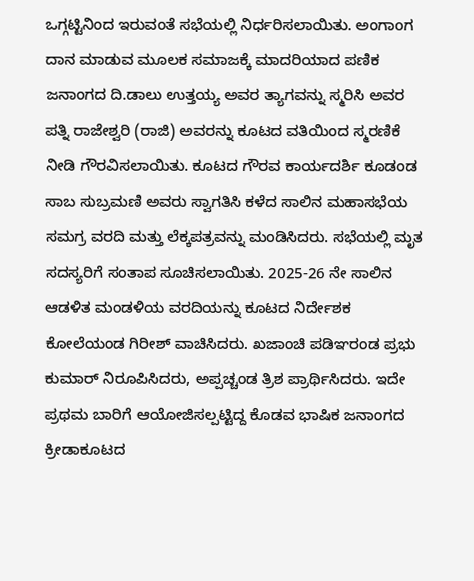ಒಗ್ಗಟ್ಟಿನಿಂದ ಇರುವಂತೆ ಸಭೆಯಲ್ಲಿ ನಿರ್ಧರಿಸಲಾಯಿತು. ಅಂಗಾoಗ ದಾನ ಮಾಡುವ ಮೂಲಕ ಸಮಾಜಕ್ಕೆ ಮಾದರಿಯಾದ ಪಣಿಕ ಜನಾಂಗದ ದಿ.ಡಾಲು ಉತ್ತಯ್ಯ ಅವರ ತ್ಯಾಗವನ್ನು ಸ್ಮರಿಸಿ ಅವರ ಪತ್ನಿ ರಾಜೇಶ್ವರಿ (ರಾಜಿ) ಅವರನ್ನು ಕೂಟದ ವತಿಯಿಂದ ಸ್ಮರಣಿಕೆ ನೀಡಿ ಗೌರವಿಸಲಾಯಿತು. ಕೂಟದ ಗೌರವ ಕಾರ್ಯದರ್ಶಿ ಕೂಡಂಡ ಸಾಬ ಸುಬ್ರಮಣಿ ಅವರು ಸ್ವಾಗತಿಸಿ ಕಳೆದ ಸಾಲಿನ ಮಹಾಸಭೆಯ ಸಮಗ್ರ ವರದಿ ಮತ್ತು ಲೆಕ್ಕಪತ್ರವನ್ನು ಮಂಡಿಸಿದರು. ಸಭೆಯಲ್ಲಿ ಮೃತ ಸದಸ್ಯರಿಗೆ ಸಂತಾಪ ಸೂಚಿಸಲಾಯಿತು. 2025-26 ನೇ ಸಾಲಿನ ಆಡಳಿತ ಮಂಡಳಿಯ ವರದಿಯನ್ನು ಕೂಟದ ನಿರ್ದೇಶಕ ಕೋಲೆಯಂಡ ಗಿರೀಶ್ ವಾಚಿಸಿದರು. ಖಜಾಂಚಿ ಪಡಿಞರಂಡ ಪ್ರಭು ಕುಮಾರ್ ನಿರೂಪಿಸಿದರು, ಅಪ್ಪಚ್ಚಂಡ ತ್ರಿಶ ಪ್ರಾರ್ಥಿಸಿದರು. ಇದೇ ಪ್ರಥಮ ಬಾರಿಗೆ ಆಯೋಜಿಸಲ್ಪಟ್ಟಿದ್ದ ಕೊಡವ ಭಾಷಿಕ ಜನಾಂಗದ ಕ್ರೀಡಾಕೂಟದ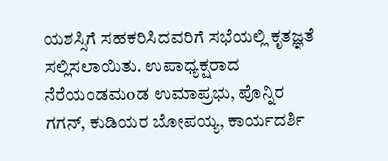ಯಶಸ್ಸಿಗೆ ಸಹಕರಿಸಿದವರಿಗೆ ಸಭೆಯಲ್ಲಿ ಕೃತಜ್ಞತೆ ಸಲ್ಲಿಸಲಾಯಿತು. ಉಪಾಧ್ಯಕ್ಷರಾದ ನೆರೆಯಂಡಮoಡ ಉಮಾಪ್ರಭು, ಪೊನ್ನಿರ ಗಗನ್, ಕುಡಿಯರ ಬೋಪಯ್ಯ, ಕಾರ್ಯದರ್ಶಿ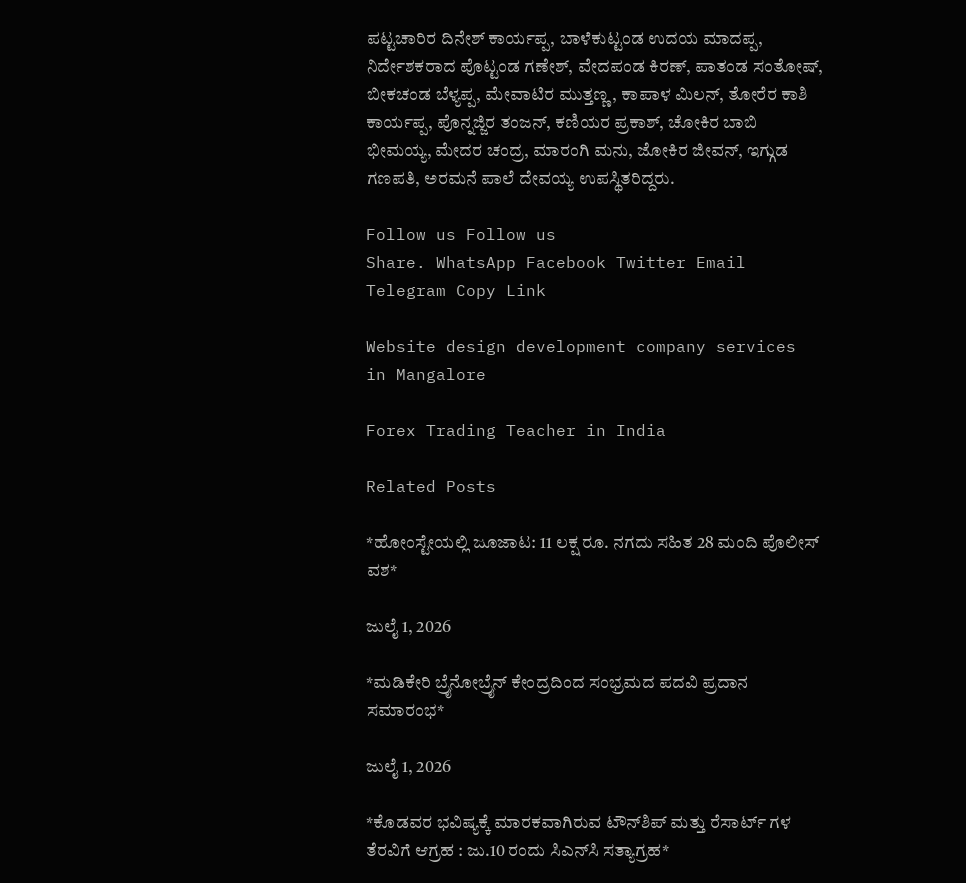ಪಟ್ಟಚಾರಿರ ದಿನೇಶ್ ಕಾರ್ಯಪ್ಪ, ಬಾಳೆಕುಟ್ಟಂಡ ಉದಯ ಮಾದಪ್ಪ, ನಿರ್ದೇಶಕರಾದ ಪೊಟ್ಟಂಡ ಗಣೇಶ್, ವೇದಪಂಡ ಕಿರಣ್, ಪಾತಂಡ ಸಂತೋಷ್, ಬೀಕಚಂಡ ಬೆಳ್ಯಪ್ಪ, ಮೇವಾಟಿರ ಮುತ್ತಣ್ಣ, ಕಾಪಾಳ ಮಿಲನ್, ತೋರೆರ ಕಾಶಿ ಕಾರ್ಯಪ್ಪ, ಪೊನ್ನಜ್ಜಿರ ತಂಜನ್, ಕಣಿಯರ ಪ್ರಕಾಶ್, ಚೋಕಿರ ಬಾಬಿ ಭೀಮಯ್ಯ, ಮೇದರ ಚಂದ್ರ, ಮಾರಂಗಿ ಮನು, ಜೋಕಿರ ಜೀವನ್, ಇಗ್ಗುಡ ಗಣಪತಿ, ಅರಮನೆ ಪಾಲೆ ದೇವಯ್ಯ ಉಪಸ್ಥಿತರಿದ್ದರು.

Follow us Follow us
Share. WhatsApp Facebook Twitter Email Telegram Copy Link

Website design development company services in Mangalore

Forex Trading Teacher in India

Related Posts

*ಹೋಂಸ್ಟೇಯಲ್ಲಿ ಜೂಜಾಟ: 11 ಲಕ್ಷ ರೂ. ನಗದು ಸಹಿತ 28 ಮಂದಿ ಪೊಲೀಸ್ ವಶ*

ಜುಲೈ 1, 2026

*ಮಡಿಕೇರಿ ಬ್ರೈನೋಬ್ರೈನ್ ಕೇಂದ್ರದಿಂದ ಸಂಭ್ರಮದ ಪದವಿ ಪ್ರದಾನ ಸಮಾರಂಭ*

ಜುಲೈ 1, 2026

*ಕೊಡವರ ಭವಿಷ್ಯಕ್ಕೆ ಮಾರಕವಾಗಿರುವ ಟೌನ್‌ಶಿಪ್ ಮತ್ತು ರೆಸಾರ್ಟ್ ಗಳ ತೆರವಿಗೆ ಆಗ್ರಹ : ಜು.10 ರಂದು ಸಿಎನ್‌ಸಿ ಸತ್ಯಾಗ್ರಹ*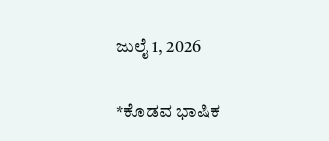ಜುಲೈ 1, 2026

*ಕೊಡವ ಭಾಷಿಕ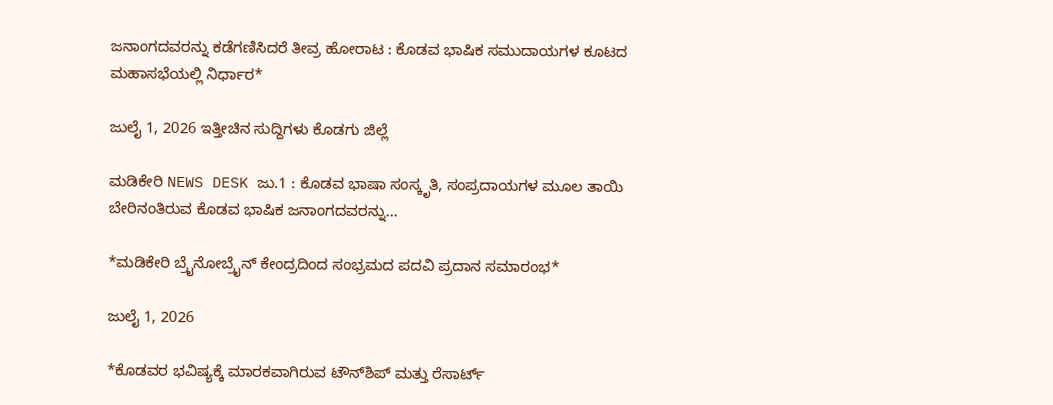ಜನಾಂಗದವರನ್ನು ಕಡೆಗಣಿಸಿದರೆ ತೀವ್ರ ಹೋರಾಟ : ಕೊಡವ ಭಾಷಿಕ ಸಮುದಾಯಗಳ ಕೂಟದ ಮಹಾಸಭೆಯಲ್ಲಿ ನಿರ್ಧಾರ*

ಜುಲೈ 1, 2026 ಇತ್ತೀಚಿನ ಸುದ್ದಿಗಳು ಕೊಡಗು ಜಿಲ್ಲೆ

ಮಡಿಕೇರಿ NEWS DESK ಜು.1 : ಕೊಡವ ಭಾಷಾ ಸಂಸ್ಕೃತಿ, ಸಂಪ್ರದಾಯಗಳ ಮೂಲ ತಾಯಿ ಬೇರಿನಂತಿರುವ ಕೊಡವ ಭಾಷಿಕ ಜನಾಂಗದವರನ್ನು…

*ಮಡಿಕೇರಿ ಬ್ರೈನೋಬ್ರೈನ್ ಕೇಂದ್ರದಿಂದ ಸಂಭ್ರಮದ ಪದವಿ ಪ್ರದಾನ ಸಮಾರಂಭ*

ಜುಲೈ 1, 2026

*ಕೊಡವರ ಭವಿಷ್ಯಕ್ಕೆ ಮಾರಕವಾಗಿರುವ ಟೌನ್‌ಶಿಪ್ ಮತ್ತು ರೆಸಾರ್ಟ್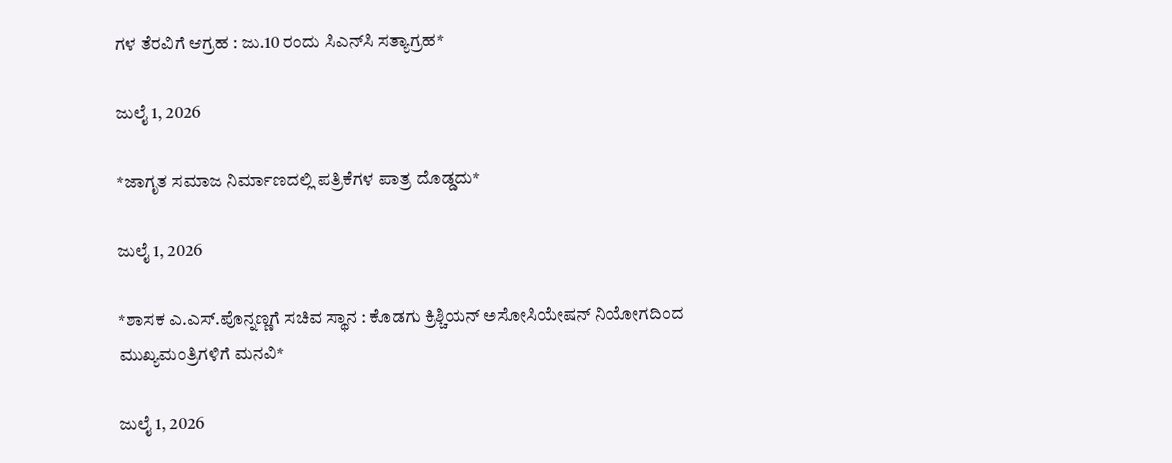ಗಳ ತೆರವಿಗೆ ಆಗ್ರಹ : ಜು.10 ರಂದು ಸಿಎನ್‌ಸಿ ಸತ್ಯಾಗ್ರಹ*

ಜುಲೈ 1, 2026

*ಜಾಗೃತ ಸಮಾಜ ನಿರ್ಮಾಣದಲ್ಲಿ ಪತ್ರಿಕೆಗಳ ಪಾತ್ರ ದೊಡ್ಡದು*

ಜುಲೈ 1, 2026

*ಶಾಸಕ ಎ.ಎಸ್.ಪೊನ್ನಣ್ಣಗೆ ಸಚಿವ ಸ್ಥಾನ : ಕೊಡಗು ಕ್ರಿಶ್ಚಿಯನ್ ಅಸೋಸಿಯೇಷನ್ ನಿಯೋಗದಿಂದ ಮುಖ್ಯಮಂತ್ರಿಗಳಿಗೆ ಮನವಿ*

ಜುಲೈ 1, 2026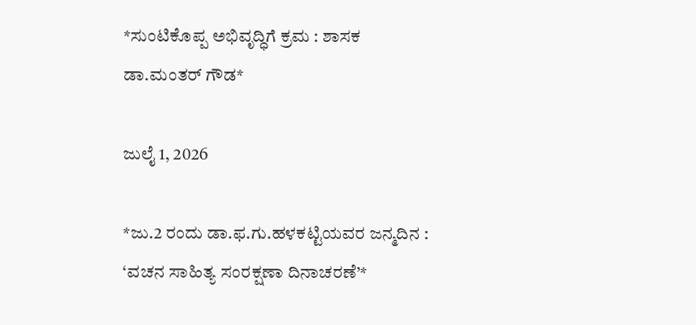*ಸುಂಟಿಕೊಪ್ಪ ಅಭಿವೃದ್ಧಿಗೆ ಕ್ರಮ : ಶಾಸಕ ಡಾ.ಮಂತರ್ ಗೌಡ*

ಜುಲೈ 1, 2026

*ಜು.2 ರಂದು ಡಾ.ಫ.ಗು.ಹಳಕಟ್ಟಿಯವರ ಜನ್ಮದಿನ :  ‘ವಚನ ಸಾಹಿತ್ಯ ಸಂರಕ್ಷಣಾ ದಿನಾಚರಣೆ’*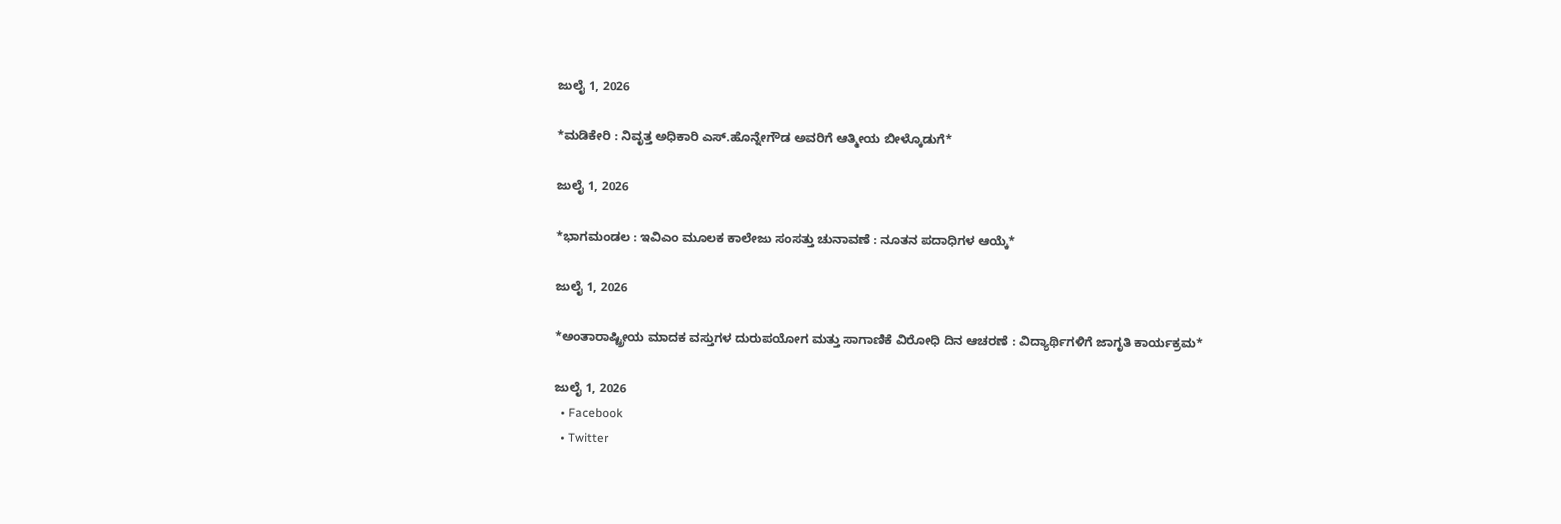ಜುಲೈ 1, 2026

*ಮಡಿಕೇರಿ : ನಿವೃತ್ತ ಅಧಿಕಾರಿ ಎಸ್.ಹೊನ್ನೇಗೌಡ ಅವರಿಗೆ ಆತ್ಮೀಯ ಬೀಳ್ಕೊಡುಗೆ*

ಜುಲೈ 1, 2026

*ಭಾಗಮಂಡಲ : ಇವಿಎಂ ಮೂಲಕ ಕಾಲೇಜು ಸಂಸತ್ತು ಚುನಾವಣೆ : ನೂತನ ಪದಾಧಿಗಳ ಆಯ್ಕೆ*

ಜುಲೈ 1, 2026

*ಅಂತಾರಾಷ್ಟ್ರೀಯ ಮಾದಕ ವಸ್ತುಗಳ ದುರುಪಯೋಗ ಮತ್ತು ಸಾಗಾಣಿಕೆ ವಿರೋಧಿ ದಿನ ಆಚರಣೆ : ವಿದ್ಯಾರ್ಥಿಗಳಿಗೆ ಜಾಗೃತಿ ಕಾರ್ಯಕ್ರಮ*

ಜುಲೈ 1, 2026
  • Facebook
  • Twitter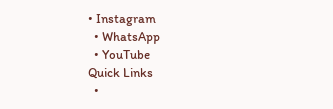• Instagram
  • WhatsApp
  • YouTube
Quick Links
  •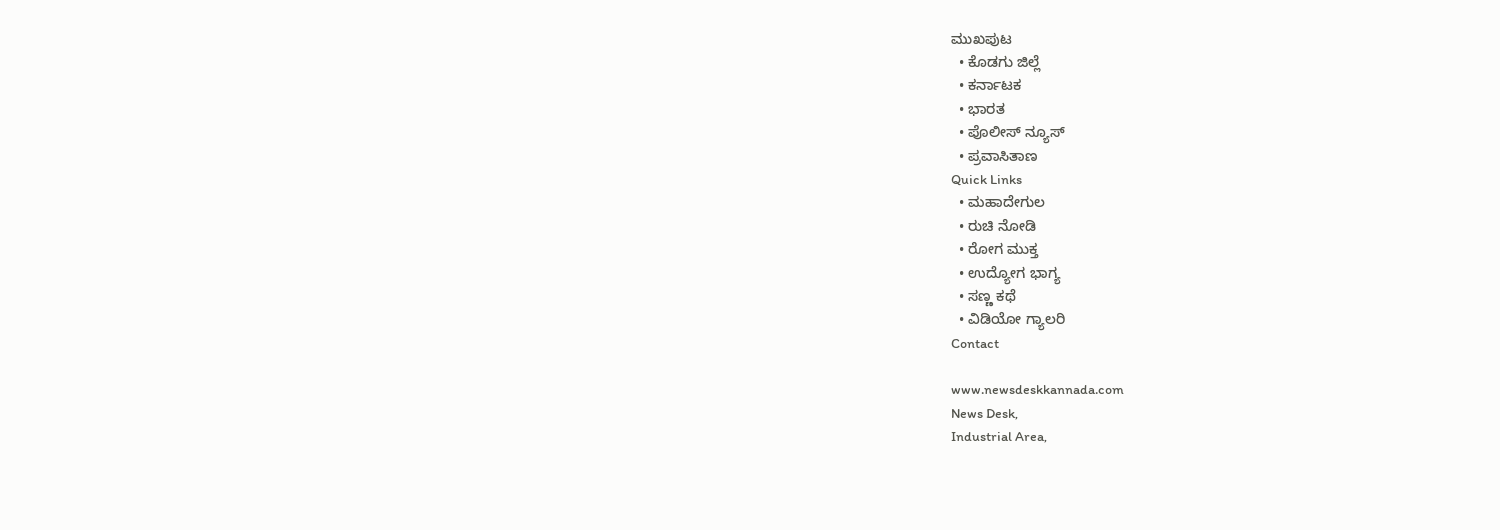ಮುಖಪುಟ
  • ಕೊಡಗು ಜಿಲ್ಲೆ
  • ಕರ್ನಾಟಕ
  • ಭಾರತ
  • ಪೊಲೀಸ್ ನ್ಯೂಸ್
  • ಪ್ರವಾಸಿತಾಣ
Quick Links
  • ಮಹಾದೇಗುಲ
  • ರುಚಿ ನೋಡಿ
  • ರೋಗ ಮುಕ್ತ
  • ಉದ್ಯೋಗ ಭಾಗ್ಯ
  • ಸಣ್ಣ ಕಥೆ
  • ವಿಡಿಯೋ ಗ್ಯಾಲರಿ
Contact

www.newsdeskkannada.com
News Desk,
Industrial Area,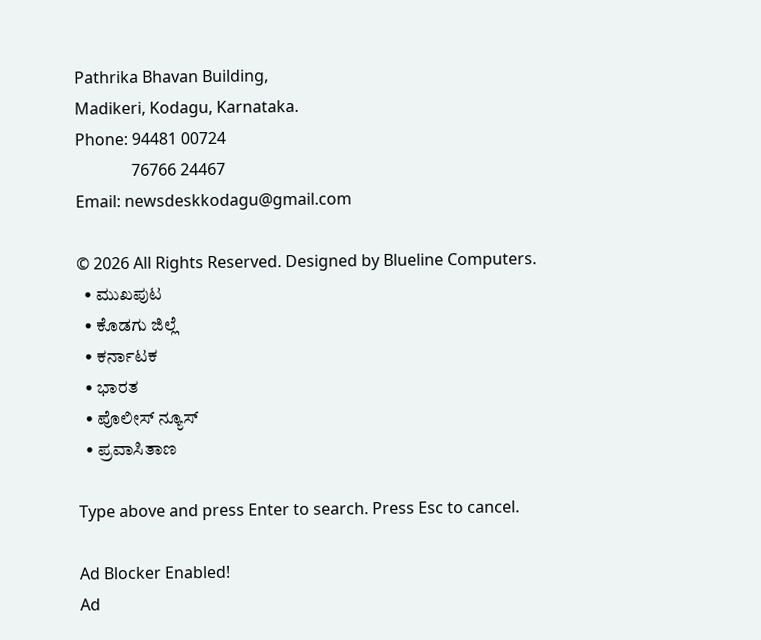Pathrika Bhavan Building,
Madikeri, Kodagu, Karnataka.
Phone: 94481 00724
              76766 24467
Email: newsdeskkodagu@gmail.com

© 2026 All Rights Reserved. Designed by Blueline Computers.
  • ಮುಖಪುಟ
  • ಕೊಡಗು ಜಿಲ್ಲೆ
  • ಕರ್ನಾಟಕ
  • ಭಾರತ
  • ಪೊಲೀಸ್ ನ್ಯೂಸ್
  • ಪ್ರವಾಸಿತಾಣ

Type above and press Enter to search. Press Esc to cancel.

Ad Blocker Enabled!
Ad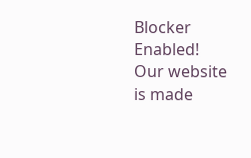Blocker Enabled!
Our website is made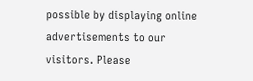possible by displaying online advertisements to our visitors. Please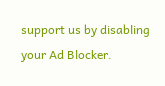support us by disabling your Ad Blocker.